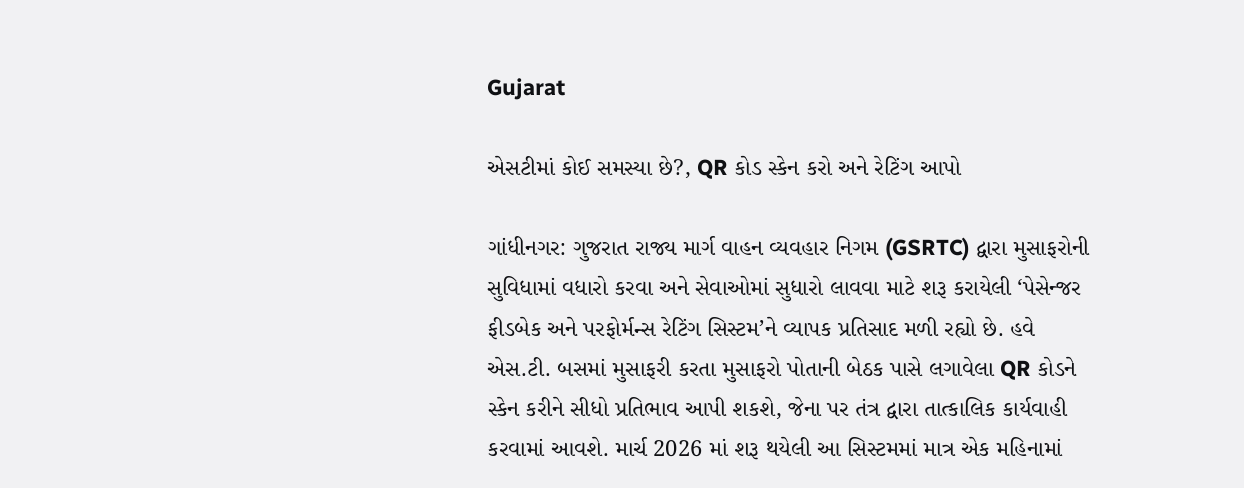Gujarat

એસટીમાં કોઈ સમસ્યા છે?, QR કોડ સ્કેન કરો અને રેટિંગ આપો

ગાંધીનગર: ગુજરાત રાજ્ય માર્ગ વાહન વ્યવહાર નિગમ (GSRTC) દ્વારા મુસાફરોની સુવિધામાં વધારો કરવા અને સેવાઓમાં સુધારો લાવવા માટે શરૂ કરાયેલી ‘પેસેન્જર ફીડબેક અને પરફોર્મન્સ રેટિંગ સિસ્ટમ’ને વ્યાપક પ્રતિસાદ મળી રહ્યો છે. હવે એસ.ટી. બસમાં મુસાફરી કરતા મુસાફરો પોતાની બેઠક પાસે લગાવેલા QR કોડને સ્કેન કરીને સીધો પ્રતિભાવ આપી શકશે, જેના પર તંત્ર દ્વારા તાત્કાલિક કાર્યવાહી કરવામાં આવશે. માર્ચ 2026 માં શરૂ થયેલી આ સિસ્ટમમાં માત્ર એક મહિનામાં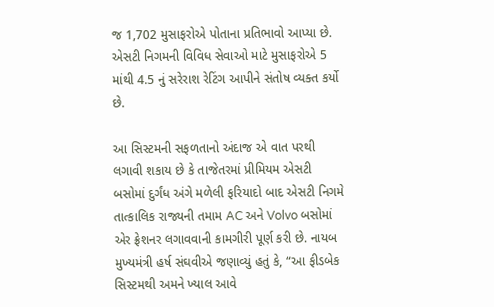જ 1,702 મુસાફરોએ પોતાના પ્રતિભાવો આપ્યા છે. એસટી નિગમની વિવિધ સેવાઓ માટે મુસાફરોએ 5 માંથી 4.5 નું સરેરાશ રેટિંગ આપીને સંતોષ વ્યક્ત કર્યો છે.

આ સિસ્ટમની સફળતાનો અંદાજ એ વાત પરથી લગાવી શકાય છે કે તાજેતરમાં પ્રીમિયમ એસટી બસોમાં દુર્ગંધ અંગે મળેલી ફરિયાદો બાદ એસટી નિગમે તાત્કાલિક રાજ્યની તમામ AC અને Volvo બસોમાં એર ફ્રેશનર લગાવવાની કામગીરી પૂર્ણ કરી છે. નાયબ મુખ્યમંત્રી હર્ષ સંઘવીએ જણાવ્યું હતું કે, “આ ફીડબેક સિસ્ટમથી અમને ખ્યાલ આવે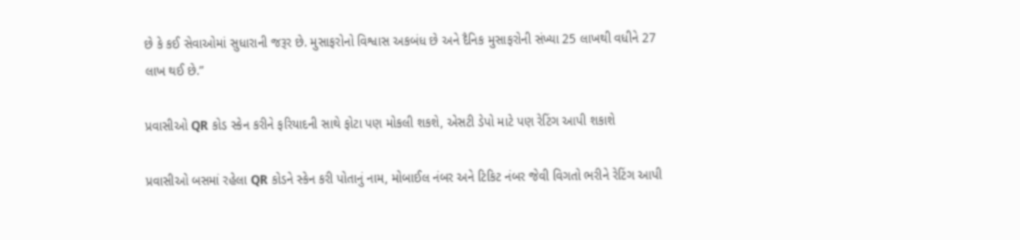છે કે કઈ સેવાઓમાં સુધારાની જરૂર છે. મુસાફરોનો વિશ્વાસ અકબંધ છે અને દૈનિક મુસાફરોની સંખ્યા 25 લાખથી વધીને 27 લાખ થઈ છે.”

પ્રવાસીઓ QR કોડ સ્કેન કરીને ફરિયાદની સાથે ફોટા પણ મોકલી શકશે, એસટી ડેપો માટે પણ રેટિંગ આપી શકાશે

પ્રવાસીઓ બસમાં રહેલા QR કોડને સ્કેન કરી પોતાનું નામ, મોબાઈલ નંબર અને ટિકિટ નંબર જેવી વિગતો ભરીને રેટિંગ આપી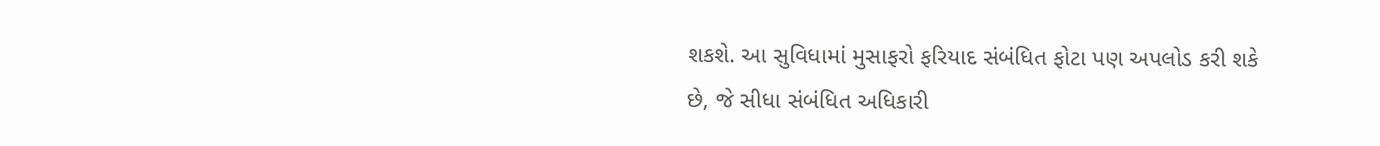શકશે. આ સુવિધામાં મુસાફરો ફરિયાદ સંબંધિત ફોટા પણ અપલોડ કરી શકે છે, જે સીધા સંબંધિત અધિકારી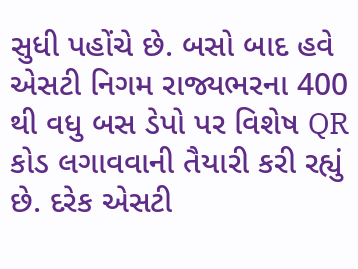સુધી પહોંચે છે. બસો બાદ હવે એસટી નિગમ રાજ્યભરના 400 થી વધુ બસ ડેપો પર વિશેષ QR કોડ લગાવવાની તૈયારી કરી રહ્યું છે. દરેક એસટી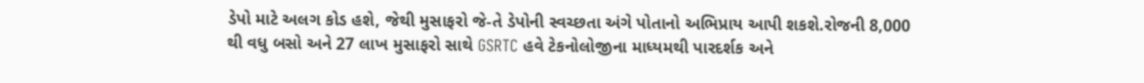ડેપો માટે અલગ કોડ હશે, જેથી મુસાફરો જે-તે ડેપોની સ્વચ્છતા અંગે પોતાનો અભિપ્રાય આપી શકશે.રોજની 8,000 થી વધુ બસો અને 27 લાખ મુસાફરો સાથે GSRTC હવે ટેકનોલોજીના માધ્યમથી પારદર્શક અને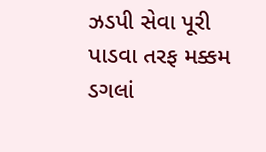ઝડપી સેવા પૂરી પાડવા તરફ મક્કમ ડગલાં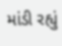માંડી રહ્યું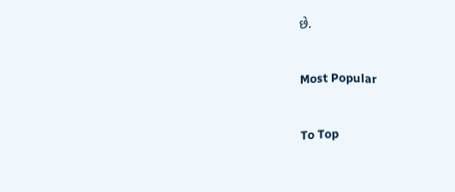છે.

Most Popular

To Top